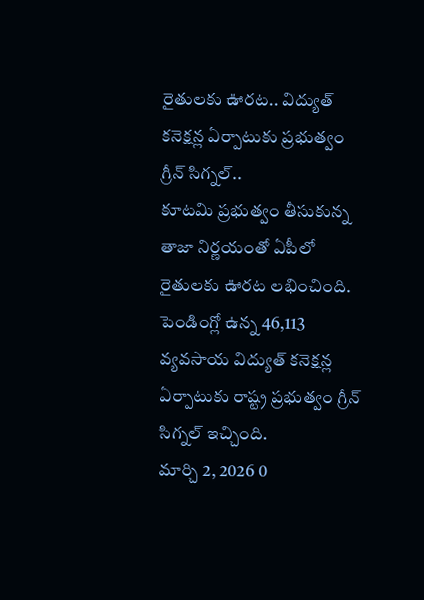రైతులకు ఊరట.. విద్యుత్ కనెక్షన్ల ఏర్పాటుకు ప్రభుత్వం గ్రీన్ సిగ్నల్..
కూటమి ప్రభుత్వం తీసుకున్న తాజా నిర్ణయంతో ఏపీలో రైతులకు ఊరట లభించింది. పెండింగ్లో ఉన్న 46,113 వ్యవసాయ విద్యుత్ కనెక్షన్ల ఏర్పాటుకు రాష్ట్ర ప్రభుత్వం గ్రీన్ సిగ్నల్ ఇచ్చింది.
మార్చి 2, 2026 0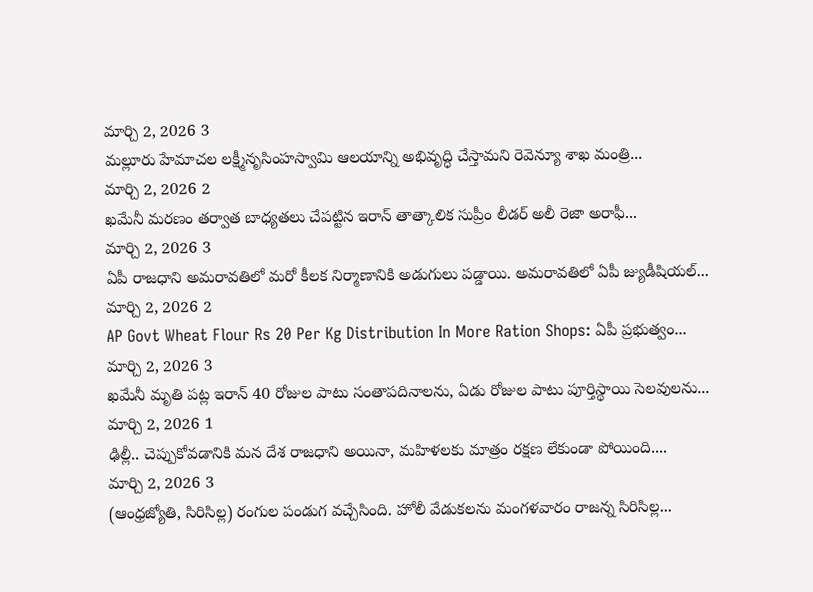మార్చి 2, 2026 3
మల్లూరు హేమాచల లక్ష్మీనృసింహస్వామి ఆలయాన్ని అభివృద్ధి చేస్తామని రెవెన్యూ శాఖ మంత్రి...
మార్చి 2, 2026 2
ఖమేనీ మరణం తర్వాత బాధ్యతలు చేపట్టిన ఇరాన్ తాత్కాలిక సుప్రీం లీడర్ అలీ రెజా అరాఫీ...
మార్చి 2, 2026 3
ఏపీ రాజధాని అమరావతిలో మరో కీలక నిర్మాణానికి అడుగులు పడ్డాయి. అమరావతిలో ఏపీ జ్యుడీషియల్...
మార్చి 2, 2026 2
AP Govt Wheat Flour Rs 20 Per Kg Distribution In More Ration Shops: ఏపీ ప్రభుత్వం...
మార్చి 2, 2026 3
ఖమేనీ మృతి పట్ల ఇరాన్ 40 రోజుల పాటు సంతాపదినాలను, ఏడు రోజుల పాటు పూర్తిస్థాయి సెలవులను...
మార్చి 2, 2026 1
ఢిల్లీ.. చెప్పుకోవడానికి మన దేశ రాజధాని అయినా, మహిళలకు మాత్రం రక్షణ లేకుండా పోయింది....
మార్చి 2, 2026 3
(ఆంధ్రజ్యోతి, సిరిసిల్ల) రంగుల పండుగ వచ్చేసింది. హోలీ వేడుకలను మంగళవారం రాజన్న సిరిసిల్ల...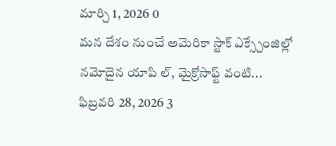మార్చి 1, 2026 0
మన దేశం నుంచే అమెరికా స్టాక్ ఎక్స్చేంజిల్లో నమోదైన యాపి ల్, మైక్రోసాఫ్ట్ వంటి...
ఫిబ్రవరి 28, 2026 3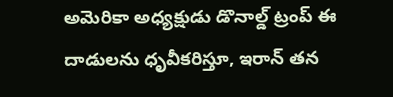అమెరికా అధ్యక్షుడు డొనాల్డ్ ట్రంప్ ఈ దాడులను ధృవీకరిస్తూ, ఇరాన్ తన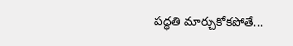పద్ధతి మార్చుకోకపోతే...